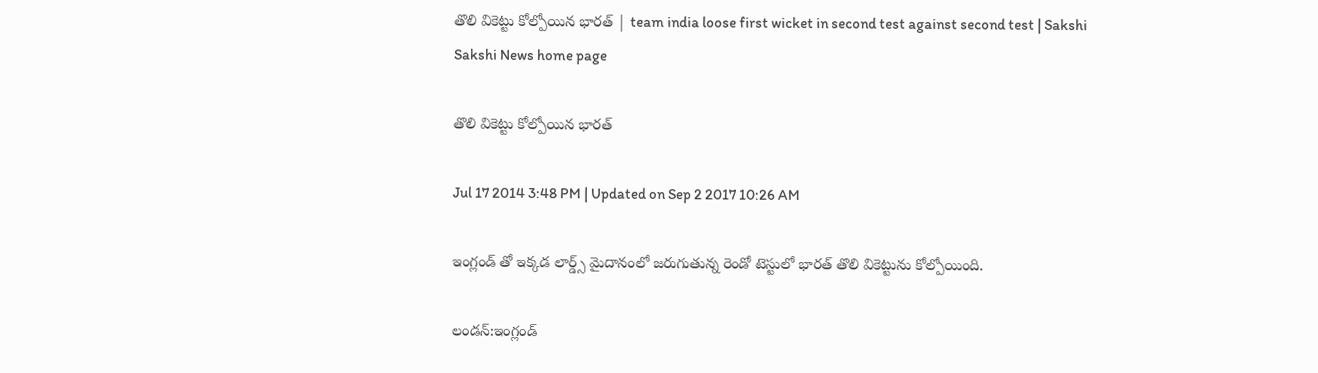తొలి వికెట్టు కోల్పోయిన భారత్ | team india loose first wicket in second test against second test | Sakshi
Sakshi News home page

తొలి వికెట్టు కోల్పోయిన భారత్

Jul 17 2014 3:48 PM | Updated on Sep 2 2017 10:26 AM

ఇంగ్లండ్ తో ఇక్కడ లార్డ్స్ మైదానంలో జరుగుతున్న రెండో టెస్టులో భారత్ తొలి వికెట్టును కోల్పోయింది.

లండన్:ఇంగ్లండ్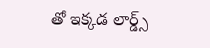తో ఇక్కడ లార్డ్స్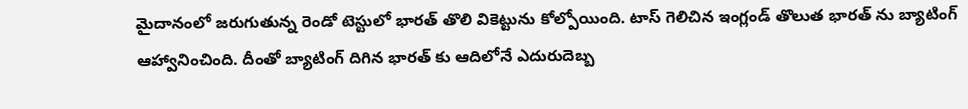మైదానంలో జరుగుతున్న రెండో టెస్టులో భారత్ తొలి వికెట్టును కోల్పోయింది. టాస్ గెలిచిన ఇంగ్లండ్ తొలుత భారత్ ను బ్యాటింగ్ ఆహ్వానించింది. దీంతో బ్యాటింగ్ దిగిన భారత్ కు ఆదిలోనే ఎదురుదెబ్బ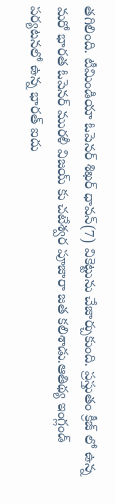తగిలింది. టీమిండియా ఓపెనర్ శిఖర్ ధావన్(7) వికెట్టును చేజార్చుకుంది. ప్రస్తుతం క్రీజ్ లో ఉన్న మరో భారత ఓపెనర్ మురళీ విజయ్ కు చటేశ్వర పూజారా జత కలిశాడు.ఆతిథ్య ఇంగ్లండ్ పర్యటనలో ఉన్న భారత్ ఐదు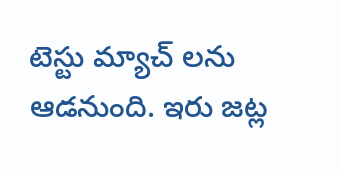టెస్టు మ్యాచ్ లను ఆడనుంది. ఇరు జట్ల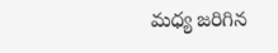మధ్య జరిగిన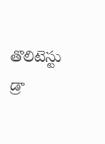తొలిటెస్టు డ్రా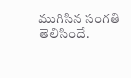ముగిసిన సంగతి తెలిసిందే.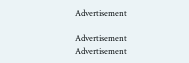Advertisement

Advertisement
Advertisement